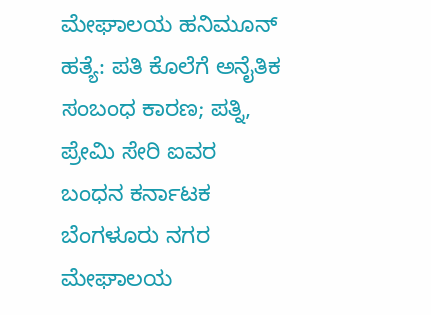ಮೇಘಾಲಯ ಹನಿಮೂನ್ ಹತ್ಯೆ: ಪತಿ ಕೊಲೆಗೆ ಅನೈತಿಕ ಸಂಬಂಧ ಕಾರಣ; ಪತ್ನಿ, ಪ್ರೇಮಿ ಸೇರಿ ಐವರ ಬಂಧನ ಕರ್ನಾಟಕ ಬೆಂಗಳೂರು ನಗರ ಮೇಘಾಲಯ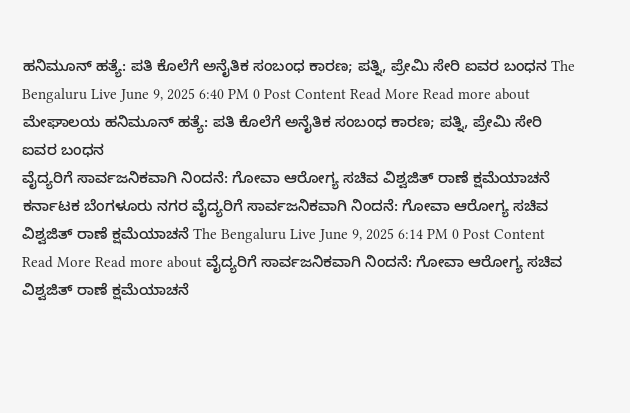ಹನಿಮೂನ್ ಹತ್ಯೆ: ಪತಿ ಕೊಲೆಗೆ ಅನೈತಿಕ ಸಂಬಂಧ ಕಾರಣ; ಪತ್ನಿ, ಪ್ರೇಮಿ ಸೇರಿ ಐವರ ಬಂಧನ The Bengaluru Live June 9, 2025 6:40 PM 0 Post Content Read More Read more about ಮೇಘಾಲಯ ಹನಿಮೂನ್ ಹತ್ಯೆ: ಪತಿ ಕೊಲೆಗೆ ಅನೈತಿಕ ಸಂಬಂಧ ಕಾರಣ; ಪತ್ನಿ, ಪ್ರೇಮಿ ಸೇರಿ ಐವರ ಬಂಧನ
ವೈದ್ಯರಿಗೆ ಸಾರ್ವಜನಿಕವಾಗಿ ನಿಂದನೆ: ಗೋವಾ ಆರೋಗ್ಯ ಸಚಿವ ವಿಶ್ವಜಿತ್ ರಾಣೆ ಕ್ಷಮೆಯಾಚನೆ ಕರ್ನಾಟಕ ಬೆಂಗಳೂರು ನಗರ ವೈದ್ಯರಿಗೆ ಸಾರ್ವಜನಿಕವಾಗಿ ನಿಂದನೆ: ಗೋವಾ ಆರೋಗ್ಯ ಸಚಿವ ವಿಶ್ವಜಿತ್ ರಾಣೆ ಕ್ಷಮೆಯಾಚನೆ The Bengaluru Live June 9, 2025 6:14 PM 0 Post Content Read More Read more about ವೈದ್ಯರಿಗೆ ಸಾರ್ವಜನಿಕವಾಗಿ ನಿಂದನೆ: ಗೋವಾ ಆರೋಗ್ಯ ಸಚಿವ ವಿಶ್ವಜಿತ್ ರಾಣೆ ಕ್ಷಮೆಯಾಚನೆ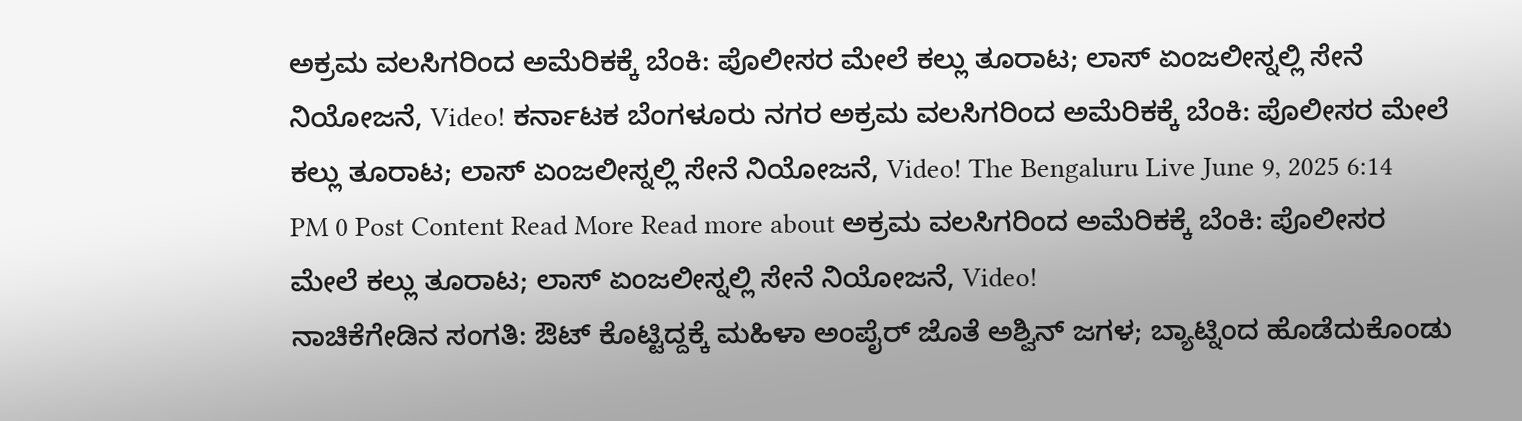ಅಕ್ರಮ ವಲಸಿಗರಿಂದ ಅಮೆರಿಕಕ್ಕೆ ಬೆಂಕಿ: ಪೊಲೀಸರ ಮೇಲೆ ಕಲ್ಲು ತೂರಾಟ; ಲಾಸ್ ಏಂಜಲೀಸ್ನಲ್ಲಿ ಸೇನೆ ನಿಯೋಜನೆ, Video! ಕರ್ನಾಟಕ ಬೆಂಗಳೂರು ನಗರ ಅಕ್ರಮ ವಲಸಿಗರಿಂದ ಅಮೆರಿಕಕ್ಕೆ ಬೆಂಕಿ: ಪೊಲೀಸರ ಮೇಲೆ ಕಲ್ಲು ತೂರಾಟ; ಲಾಸ್ ಏಂಜಲೀಸ್ನಲ್ಲಿ ಸೇನೆ ನಿಯೋಜನೆ, Video! The Bengaluru Live June 9, 2025 6:14 PM 0 Post Content Read More Read more about ಅಕ್ರಮ ವಲಸಿಗರಿಂದ ಅಮೆರಿಕಕ್ಕೆ ಬೆಂಕಿ: ಪೊಲೀಸರ ಮೇಲೆ ಕಲ್ಲು ತೂರಾಟ; ಲಾಸ್ ಏಂಜಲೀಸ್ನಲ್ಲಿ ಸೇನೆ ನಿಯೋಜನೆ, Video!
ನಾಚಿಕೆಗೇಡಿನ ಸಂಗತಿ: ಔಟ್ ಕೊಟ್ಟಿದ್ದಕ್ಕೆ ಮಹಿಳಾ ಅಂಪೈರ್ ಜೊತೆ ಅಶ್ವಿನ್ ಜಗಳ; ಬ್ಯಾಟ್ನಿಂದ ಹೊಡೆದುಕೊಂಡು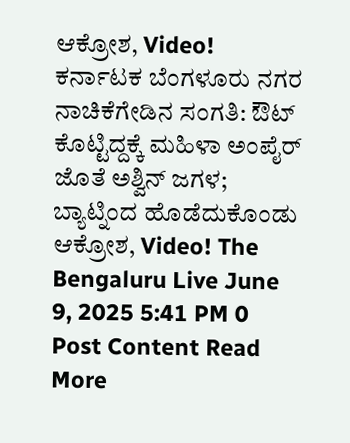ಆಕ್ರೋಶ, Video! ಕರ್ನಾಟಕ ಬೆಂಗಳೂರು ನಗರ ನಾಚಿಕೆಗೇಡಿನ ಸಂಗತಿ: ಔಟ್ ಕೊಟ್ಟಿದ್ದಕ್ಕೆ ಮಹಿಳಾ ಅಂಪೈರ್ ಜೊತೆ ಅಶ್ವಿನ್ ಜಗಳ; ಬ್ಯಾಟ್ನಿಂದ ಹೊಡೆದುಕೊಂಡು ಆಕ್ರೋಶ, Video! The Bengaluru Live June 9, 2025 5:41 PM 0 Post Content Read More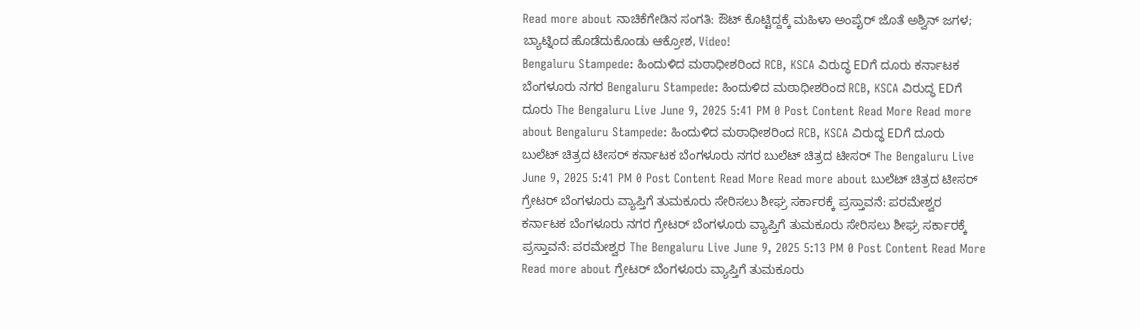Read more about ನಾಚಿಕೆಗೇಡಿನ ಸಂಗತಿ: ಔಟ್ ಕೊಟ್ಟಿದ್ದಕ್ಕೆ ಮಹಿಳಾ ಅಂಪೈರ್ ಜೊತೆ ಅಶ್ವಿನ್ ಜಗಳ; ಬ್ಯಾಟ್ನಿಂದ ಹೊಡೆದುಕೊಂಡು ಆಕ್ರೋಶ, Video!
Bengaluru Stampede: ಹಿಂದುಳಿದ ಮಠಾಧೀಶರಿಂದ RCB, KSCA ವಿರುದ್ಧ EDಗೆ ದೂರು ಕರ್ನಾಟಕ ಬೆಂಗಳೂರು ನಗರ Bengaluru Stampede: ಹಿಂದುಳಿದ ಮಠಾಧೀಶರಿಂದ RCB, KSCA ವಿರುದ್ಧ EDಗೆ ದೂರು The Bengaluru Live June 9, 2025 5:41 PM 0 Post Content Read More Read more about Bengaluru Stampede: ಹಿಂದುಳಿದ ಮಠಾಧೀಶರಿಂದ RCB, KSCA ವಿರುದ್ಧ EDಗೆ ದೂರು
ಬುಲೆಟ್ ಚಿತ್ರದ ಟೀಸರ್ ಕರ್ನಾಟಕ ಬೆಂಗಳೂರು ನಗರ ಬುಲೆಟ್ ಚಿತ್ರದ ಟೀಸರ್ The Bengaluru Live June 9, 2025 5:41 PM 0 Post Content Read More Read more about ಬುಲೆಟ್ ಚಿತ್ರದ ಟೀಸರ್
ಗ್ರೇಟರ್ ಬೆಂಗಳೂರು ವ್ಯಾಪ್ತಿಗೆ ತುಮಕೂರು ಸೇರಿಸಲು ಶೀಘ್ರ ಸರ್ಕಾರಕ್ಕೆ ಪ್ರಸ್ತಾವನೆ: ಪರಮೇಶ್ವರ ಕರ್ನಾಟಕ ಬೆಂಗಳೂರು ನಗರ ಗ್ರೇಟರ್ ಬೆಂಗಳೂರು ವ್ಯಾಪ್ತಿಗೆ ತುಮಕೂರು ಸೇರಿಸಲು ಶೀಘ್ರ ಸರ್ಕಾರಕ್ಕೆ ಪ್ರಸ್ತಾವನೆ: ಪರಮೇಶ್ವರ The Bengaluru Live June 9, 2025 5:13 PM 0 Post Content Read More Read more about ಗ್ರೇಟರ್ ಬೆಂಗಳೂರು ವ್ಯಾಪ್ತಿಗೆ ತುಮಕೂರು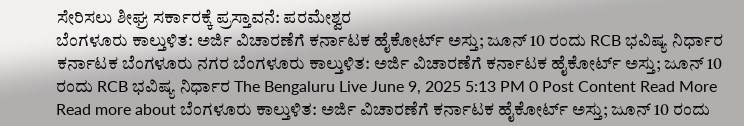ಸೇರಿಸಲು ಶೀಘ್ರ ಸರ್ಕಾರಕ್ಕೆ ಪ್ರಸ್ತಾವನೆ: ಪರಮೇಶ್ವರ
ಬೆಂಗಳೂರು ಕಾಲ್ತುಳಿತ: ಅರ್ಜಿ ವಿಚಾರಣೆಗೆ ಕರ್ನಾಟಕ ಹೈಕೋರ್ಟ್ ಅಸ್ತು; ಜೂನ್ 10 ರಂದು RCB ಭವಿಷ್ಯ ನಿರ್ಧಾರ ಕರ್ನಾಟಕ ಬೆಂಗಳೂರು ನಗರ ಬೆಂಗಳೂರು ಕಾಲ್ತುಳಿತ: ಅರ್ಜಿ ವಿಚಾರಣೆಗೆ ಕರ್ನಾಟಕ ಹೈಕೋರ್ಟ್ ಅಸ್ತು; ಜೂನ್ 10 ರಂದು RCB ಭವಿಷ್ಯ ನಿರ್ಧಾರ The Bengaluru Live June 9, 2025 5:13 PM 0 Post Content Read More Read more about ಬೆಂಗಳೂರು ಕಾಲ್ತುಳಿತ: ಅರ್ಜಿ ವಿಚಾರಣೆಗೆ ಕರ್ನಾಟಕ ಹೈಕೋರ್ಟ್ ಅಸ್ತು; ಜೂನ್ 10 ರಂದು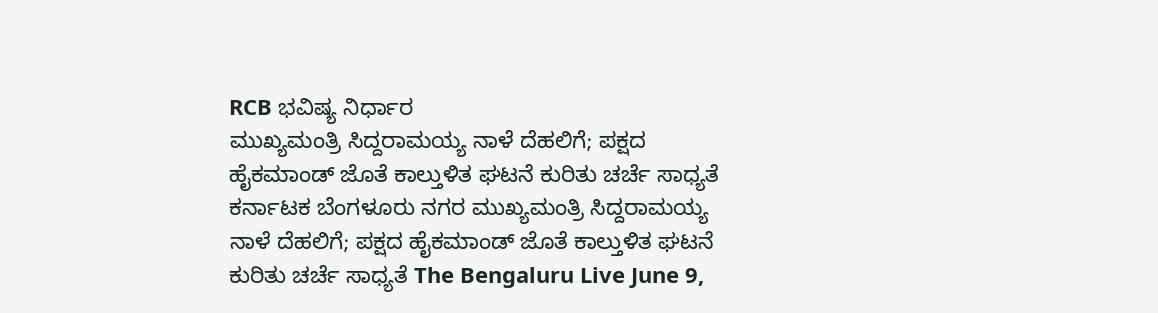RCB ಭವಿಷ್ಯ ನಿರ್ಧಾರ
ಮುಖ್ಯಮಂತ್ರಿ ಸಿದ್ದರಾಮಯ್ಯ ನಾಳೆ ದೆಹಲಿಗೆ; ಪಕ್ಷದ ಹೈಕಮಾಂಡ್ ಜೊತೆ ಕಾಲ್ತುಳಿತ ಘಟನೆ ಕುರಿತು ಚರ್ಚೆ ಸಾಧ್ಯತೆ ಕರ್ನಾಟಕ ಬೆಂಗಳೂರು ನಗರ ಮುಖ್ಯಮಂತ್ರಿ ಸಿದ್ದರಾಮಯ್ಯ ನಾಳೆ ದೆಹಲಿಗೆ; ಪಕ್ಷದ ಹೈಕಮಾಂಡ್ ಜೊತೆ ಕಾಲ್ತುಳಿತ ಘಟನೆ ಕುರಿತು ಚರ್ಚೆ ಸಾಧ್ಯತೆ The Bengaluru Live June 9,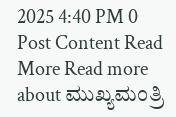2025 4:40 PM 0 Post Content Read More Read more about ಮುಖ್ಯಮಂತ್ರಿ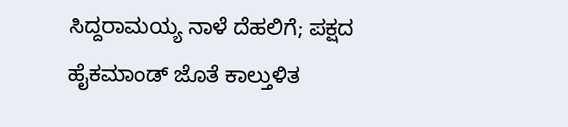ಸಿದ್ದರಾಮಯ್ಯ ನಾಳೆ ದೆಹಲಿಗೆ; ಪಕ್ಷದ ಹೈಕಮಾಂಡ್ ಜೊತೆ ಕಾಲ್ತುಳಿತ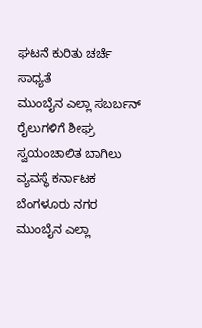ಘಟನೆ ಕುರಿತು ಚರ್ಚೆ ಸಾಧ್ಯತೆ
ಮುಂಬೈನ ಎಲ್ಲಾ ಸಬರ್ಬನ್ ರೈಲುಗಳಿಗೆ ಶೀಘ್ರ ಸ್ವಯಂಚಾಲಿತ ಬಾಗಿಲು ವ್ಯವಸ್ಥೆ ಕರ್ನಾಟಕ ಬೆಂಗಳೂರು ನಗರ ಮುಂಬೈನ ಎಲ್ಲಾ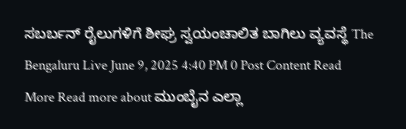ಸಬರ್ಬನ್ ರೈಲುಗಳಿಗೆ ಶೀಘ್ರ ಸ್ವಯಂಚಾಲಿತ ಬಾಗಿಲು ವ್ಯವಸ್ಥೆ The Bengaluru Live June 9, 2025 4:40 PM 0 Post Content Read More Read more about ಮುಂಬೈನ ಎಲ್ಲಾ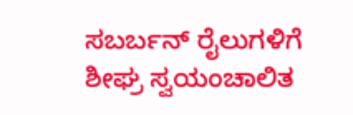ಸಬರ್ಬನ್ ರೈಲುಗಳಿಗೆ ಶೀಘ್ರ ಸ್ವಯಂಚಾಲಿತ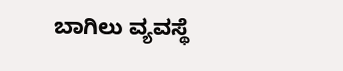ಬಾಗಿಲು ವ್ಯವಸ್ಥೆ